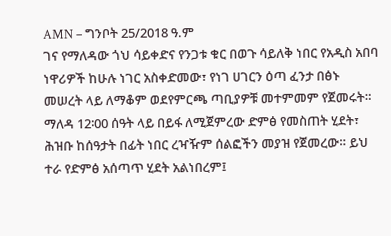AMN – ግንቦት 25/2018 ዓ.ም
ገና የማለዳው ጎህ ሳይቀድና የንጋቱ ቁር በወጉ ሳይለቅ ነበር የአዲስ አበባ ነዋሪዎች ከሁሉ ነገር አስቀድመው፣ የነገ ሀገርን ዕጣ ፈንታ በፅኑ መሠረት ላይ ለማቆም ወደየምርጫ ጣቢያዎቹ መተምመም የጀመሩት።
ማለዳ 12፡00 ሰዓት ላይ በይፋ ለሚጀምረው ድምፅ የመስጠት ሂደት፣ ሕዝቡ ከሰዓታት በፊት ነበር ረዣዥም ሰልፎችን መያዝ የጀመረው። ይህ ተራ የድምፅ አሰጣጥ ሂደት አልነበረም፤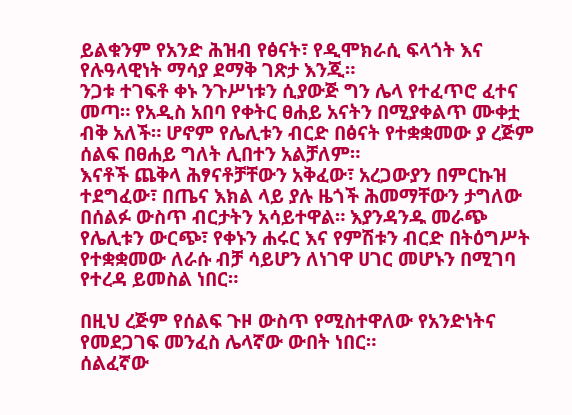ይልቁንም የአንድ ሕዝብ የፅናት፣ የዲሞክራሲ ፍላጎት እና የሉዓላዊነት ማሳያ ደማቅ ገጽታ እንጂ።
ንጋቱ ተገፍቶ ቀኑ ንጉሥነቱን ሲያውጅ ግን ሌላ የተፈጥሮ ፈተና መጣ። የአዲስ አበባ የቀትር ፀሐይ አናትን በሚያቀልጥ ሙቀቷ ብቅ አለች። ሆኖም የሌሊቱን ብርድ በፅናት የተቋቋመው ያ ረጅም ሰልፍ በፀሐይ ግለት ሊበተን አልቻለም።
እናቶች ጨቅላ ሕፃናቶቻቸውን አቅፈው፣ አረጋውያን በምርኩዝ ተደግፈው፣ በጤና እክል ላይ ያሉ ዜጎች ሕመማቸውን ታግለው በሰልፉ ውስጥ ብርታትን አሳይተዋል። እያንዳንዱ መራጭ የሌሊቱን ውርጭ፣ የቀኑን ሐሩር እና የምሽቱን ብርድ በትዕግሥት የተቋቋመው ለራሱ ብቻ ሳይሆን ለነገዋ ሀገር መሆኑን በሚገባ የተረዳ ይመስል ነበር።

በዚህ ረጅም የሰልፍ ጉዞ ውስጥ የሚስተዋለው የአንድነትና የመደጋገፍ መንፈስ ሌላኛው ውበት ነበር።
ሰልፈኛው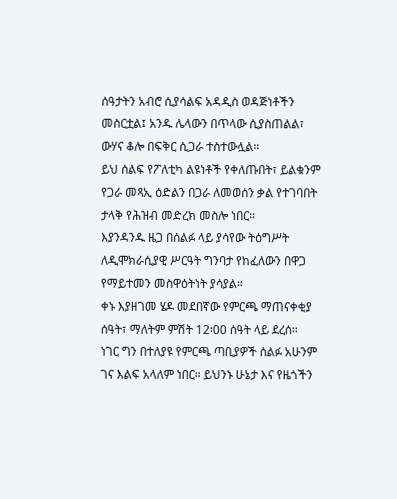ሰዓታትን አብሮ ሲያሳልፍ አዳዲስ ወዳጅነቶችን መስርቷል፤ አንዱ ሌላውን በጥላው ሲያስጠልል፣ ውሃና ቆሎ በፍቅር ሲጋራ ተስተውሏል።
ይህ ሰልፍ የፖለቲካ ልዩነቶች የቀለጡበት፣ ይልቁንም የጋራ መጻኢ ዕድልን በጋራ ለመወሰን ቃል የተገባበት ታላቅ የሕዝብ መድረክ መስሎ ነበር።
እያንዳንዱ ዜጋ በሰልፉ ላይ ያሳየው ትዕግሥት ለዲሞክራሲያዊ ሥርዓት ግንባታ የከፈለውን በዋጋ የማይተመን መስዋዕትነት ያሳያል።
ቀኑ እያዘገመ ሄዶ መደበኛው የምርጫ ማጠናቀቂያ ሰዓት፣ ማለትም ምሽት 12፡00 ሰዓት ላይ ደረሰ።
ነገር ግን በተለያዩ የምርጫ ጣቢያዎች ሰልፉ አሁንም ገና እልፍ አላለም ነበር። ይህንኑ ሁኔታ እና የዜጎችን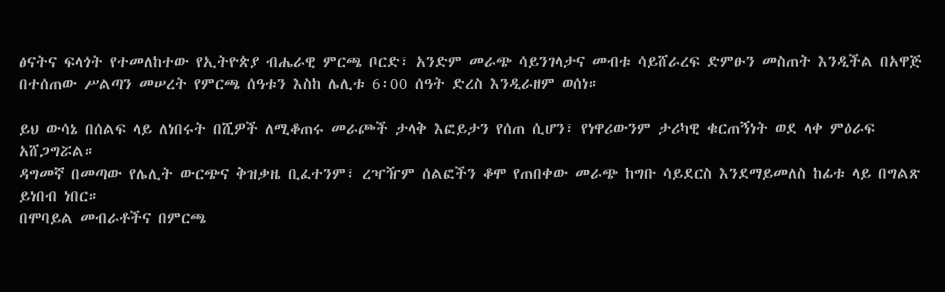ፅናትና ፍላጎት የተመለከተው የኢትዮጵያ ብሔራዊ ምርጫ ቦርድ፣ አንድም መራጭ ሳይንገላታና መብቱ ሳይሸራረፍ ድምፁን መስጠት እንዲችል በአዋጅ በተሰጠው ሥልጣን መሠረት የምርጫ ሰዓቱን እስከ ሌሊቱ 6፡00 ሰዓት ድረስ እንዲራዘም ወሰነ።

ይህ ውሳኔ በሰልፍ ላይ ለነበሩት በሺዎች ለሚቆጠሩ መራጮች ታላቅ እፎይታን የሰጠ ሲሆን፣ የነዋሪውንም ታሪካዊ ቁርጠኝነት ወደ ላቀ ምዕራፍ አሸጋግሯል።
ዳግመኛ በመጣው የሌሊት ውርጭና ቅዝቃዜ ቢፈተንም፣ ረዣዥም ሰልፎችን ቆሞ የጠበቀው መራጭ ከግቡ ሳይደርስ እንደማይመለስ ከፊቱ ላይ በግልጽ ይነበብ ነበር።
በሞባይል መብራቶችና በምርጫ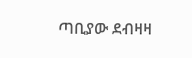ጣቢያው ደብዛዛ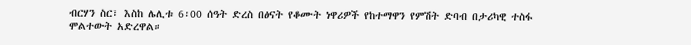ብርሃን ስር፣ እስከ ሌሊቱ 6፡00 ሰዓት ድረስ በፅናት የቆሙት ነዋሪዎች የከተማዋን የምሽት ድባብ በታሪካዊ ተስፋ ሞልተውት አድረዋል።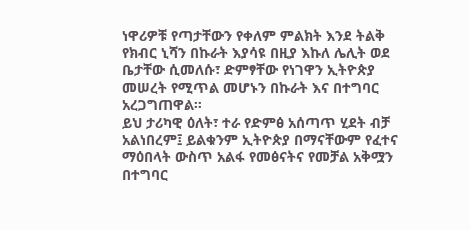ነዋሪዎቹ የጣታቸውን የቀለም ምልክት እንደ ትልቅ የክብር ኒሻን በኩራት እያሳዩ በዚያ እኩለ ሌሊት ወደ ቤታቸው ሲመለሱ፣ ድምፃቸው የነገዋን ኢትዮጵያ መሠረት የሚጥል መሆኑን በኩራት እና በተግባር አረጋግጠዋል።
ይህ ታሪካዊ ዕለት፣ ተራ የድምፅ አሰጣጥ ሂደት ብቻ አልነበረም፤ ይልቁንም ኢትዮጵያ በማናቸውም የፈተና ማዕበላት ውስጥ አልፋ የመፅናትና የመቻል አቅሟን በተግባር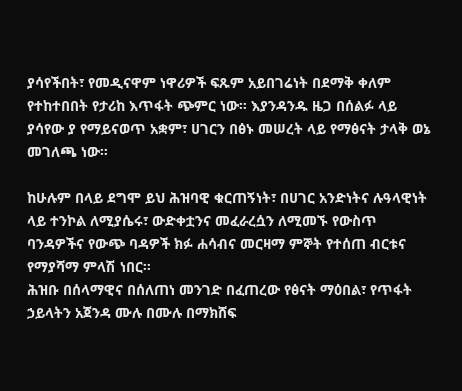ያሳየችበት፣ የመዲናዋም ነዋሪዎች ፍጹም አይበገሬነት በደማቅ ቀለም የተከተበበት የታሪከ እጥፋት ጭምር ነው። እያንዳንዱ ዜጋ በሰልፉ ላይ ያሳየው ያ የማይናወጥ አቋም፣ ሀገርን በፅኑ መሠረት ላይ የማፅናት ታላቅ ወኔ መገለጫ ነው።

ከሁሉም በላይ ደግሞ ይህ ሕዝባዊ ቁርጠኝነት፣ በሀገር አንድነትና ሉዓላዊነት ላይ ተንኮል ለሚያሴሩ፣ ውድቀቷንና መፈራረሷን ለሚመኙ የውስጥ ባንዳዎችና የውጭ ባዳዎች ክፉ ሐሳብና መርዛማ ምኞት የተሰጠ ብርቱና የማያሻማ ምላሽ ነበር።
ሕዝቡ በሰላማዊና በሰለጠነ መንገድ በፈጠረው የፅናት ማዕበል፣ የጥፋት ኃይላትን አጀንዳ ሙሉ በሙሉ በማክሸፍ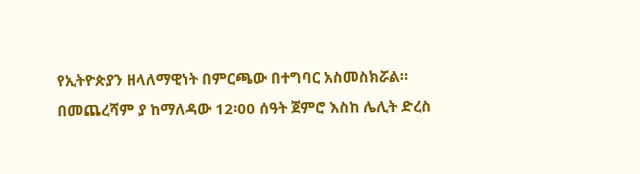የኢትዮጵያን ዘላለማዊነት በምርጫው በተግባር አስመስክሯል።
በመጨረሻም ያ ከማለዳው 12፡00 ሰዓት ጀምሮ እስከ ሌሊት ድረስ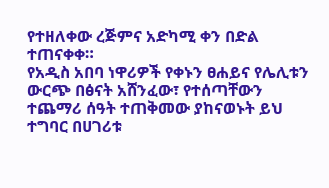የተዘለቀው ረጅምና አድካሚ ቀን በድል ተጠናቀቀ።
የአዲስ አበባ ነዋሪዎች የቀኑን ፀሐይና የሌሊቱን ውርጭ በፅናት አሸንፈው፣ የተሰጣቸውን ተጨማሪ ሰዓት ተጠቅመው ያከናወኑት ይህ ተግባር በሀገሪቱ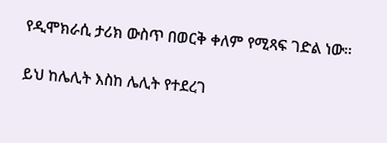የዲሞክራሲ ታሪክ ውስጥ በወርቅ ቀለም የሚጻፍ ገድል ነው።

ይህ ከሌሊት እስከ ሌሊት የተደረገ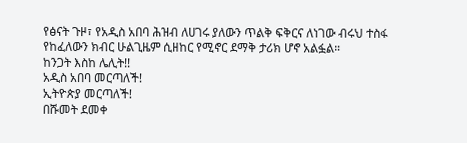የፅናት ጉዞ፣ የአዲስ አበባ ሕዝብ ለሀገሩ ያለውን ጥልቅ ፍቅርና ለነገው ብሩህ ተስፋ የከፈለውን ክብር ሁልጊዜም ሲዘከር የሚኖር ደማቅ ታሪክ ሆኖ አልፏል።
ከንጋት እስከ ሌሊት!!
አዲስ አበባ መርጣለች!
ኢትዮጵያ መርጣለች!
በሹመት ደመቀ